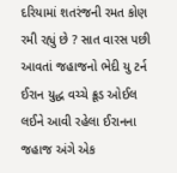દરિયામાં શતરંજની રમત કોણ રમી રહ્યું છે ? સાત વારસ પછી આવતાં જહાજનો ભેદી યુ ટર્ન
ઈરાન યુદ્ધ વચ્ચે ક્રૂડ ઓઈલ લઈને આવી રહેલા ઈરાનના જહાજ અંગે એક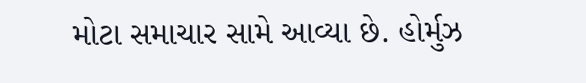મોટા સમાચાર સામે આવ્યા છે. હોર્મુઝ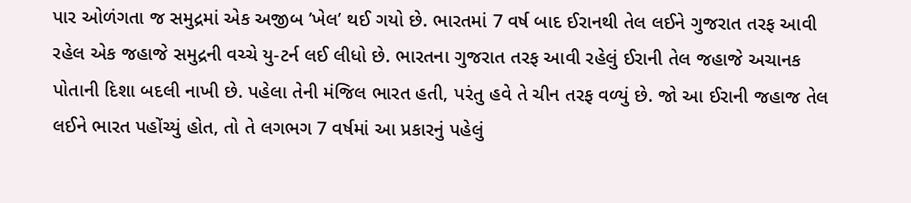પાર ઓળંગતા જ સમુદ્રમાં એક અજીબ ’ખેલ’ થઈ ગયો છે. ભારતમાં 7 વર્ષ બાદ ઈરાનથી તેલ લઈને ગુજરાત તરફ આવી રહેલ એક જહાજે સમુદ્રની વચ્ચે યુ-ટર્ન લઈ લીધો છે. ભારતના ગુજરાત તરફ આવી રહેલું ઈરાની તેલ જહાજે અચાનક પોતાની દિશા બદલી નાખી છે. પહેલા તેની મંજિલ ભારત હતી, પરંતુ હવે તે ચીન તરફ વળ્યું છે. જો આ ઈરાની જહાજ તેલ લઈને ભારત પહોંચ્યું હોત, તો તે લગભગ 7 વર્ષમાં આ પ્રકારનું પહેલું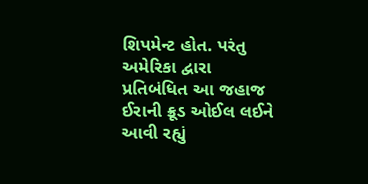શિપમેન્ટ હોત. પરંતુ અમેરિકા દ્વારા પ્રતિબંધિત આ જહાજ ઈરાની ક્રૂડ ઓઈલ લઈને આવી રહ્યું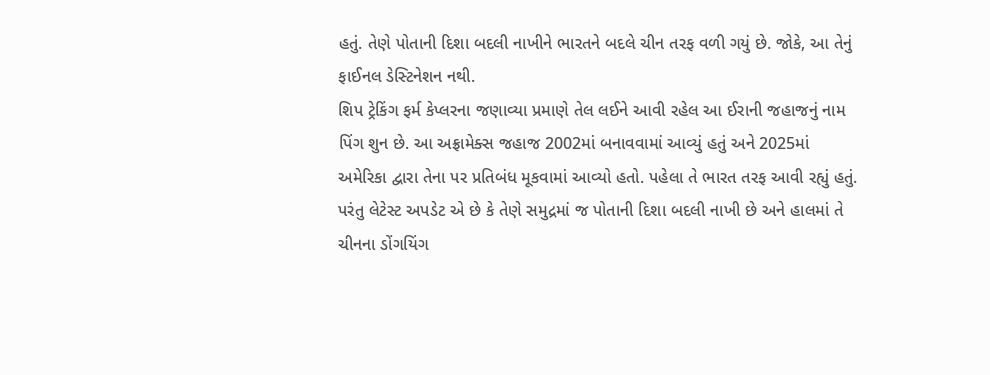હતું. તેણે પોતાની દિશા બદલી નાખીને ભારતને બદલે ચીન તરફ વળી ગયું છે. જોકે, આ તેનું ફાઈનલ ડેસ્ટિનેશન નથી.
શિપ ટ્રેકિંગ ફર્મ કેપ્લરના જણાવ્યા પ્રમાણે તેલ લઈને આવી રહેલ આ ઈરાની જહાજનું નામ પિંગ શુન છે. આ અફ્રામેક્સ જહાજ 2002માં બનાવવામાં આવ્યું હતું અને 2025માં અમેરિકા દ્વારા તેના પર પ્રતિબંધ મૂકવામાં આવ્યો હતો. પહેલા તે ભારત તરફ આવી રહ્યું હતું. પરંતુ લેટેસ્ટ અપડેટ એ છે કે તેણે સમુદ્રમાં જ પોતાની દિશા બદલી નાખી છે અને હાલમાં તે ચીનના ડોંગયિંગ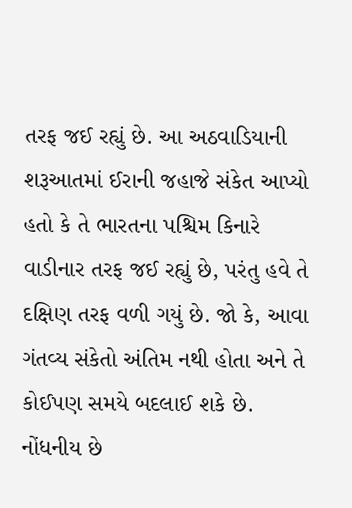તરફ જઈ રહ્યું છે. આ અઠવાડિયાની શરૂઆતમાં ઈરાની જહાજે સંકેત આપ્યો હતો કે તે ભારતના પશ્ચિમ કિનારે વાડીનાર તરફ જઈ રહ્યું છે, પરંતુ હવે તે દક્ષિણ તરફ વળી ગયું છે. જો કે, આવા ગંતવ્ય સંકેતો અંતિમ નથી હોતા અને તે કોઈપણ સમયે બદલાઈ શકે છે.
નોંધનીય છે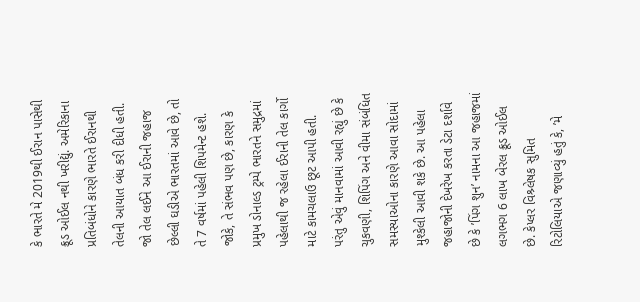કે ભારતે મે 2019થી ઈરાન પાસેથી ક્રૂડ ઓઈલ નથી ખરીદ્યું. અમેરિકાના પ્રતિબંધોને કારણે ભારતે ઈરાનથી તેલની આયાત બંધ કરી દીધી હતી. જો તેલ લઈને આ ઈરાની જહાજ છેલ્લી ઘડીએ ભારતમાં આવે છે, તો તે 7 વર્ષમાં પહેલી શિપમેન્ટ હશે. જોકે, તે સંભવ પણ છે, કારણ કે પ્રમુખ ડોનાલ્ડ ટ્રમ્પે ભારતને સમુદ્રમાં પહેલાથી જ રહેલા ઈરાની તેલ કાર્ગો માટે કામચલાઉ છૂટ આપી હતી.
પરંતુ એવું માનવામાં આવી રહ્યું છે કે ચુકવણી, શિપિંગ અને વીમા સંબંધિત સમસ્યાઓના કારણે આવા સોદામાં મુશ્કેલી આવી શકે છે. આ પહેલા જહાજોની દેખરેખ કરતા ડેટા દર્શાવે છે કે ’પિંગ શુન’ નામના આ જહાજમાં લગભગ 6 લાખ બેરલ ક્રૂડ ઓઈલ છે. કેપ્લર વિશ્ર્લેષક સુમિત રિટોલિયાએ જણાવ્યું હતું કે, ’મે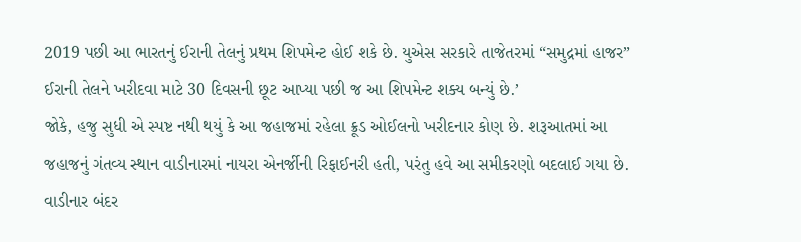2019 પછી આ ભારતનું ઈરાની તેલનું પ્રથમ શિપમેન્ટ હોઈ શકે છે. યુએસ સરકારે તાજેતરમાં “સમુદ્રમાં હાજર” ઈરાની તેલને ખરીદવા માટે 30 દિવસની છૂટ આપ્યા પછી જ આ શિપમેન્ટ શક્ય બન્યું છે.’
જોકે, હજુ સુધી એ સ્પષ્ટ નથી થયું કે આ જહાજમાં રહેલા ક્રૂડ ઓઈલનો ખરીદનાર કોણ છે. શરૂઆતમાં આ જહાજનું ગંતવ્ય સ્થાન વાડીનારમાં નાયરા એનર્જીની રિફાઈનરી હતી, પરંતુ હવે આ સમીકરણો બદલાઈ ગયા છે. વાડીનાર બંદર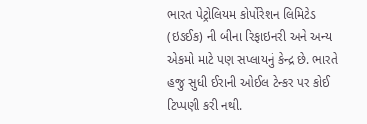ભારત પેટ્રોલિયમ કોર્પોરેશન લિમિટેડ (ઇઙઈક) ની બીના રિફાઇનરી અને અન્ય એકમો માટે પણ સપ્લાયનું કેન્દ્ર છે. ભારતે હજુ સુધી ઈરાની ઓઈલ ટેન્કર પર કોઈ ટિપ્પણી કરી નથી.